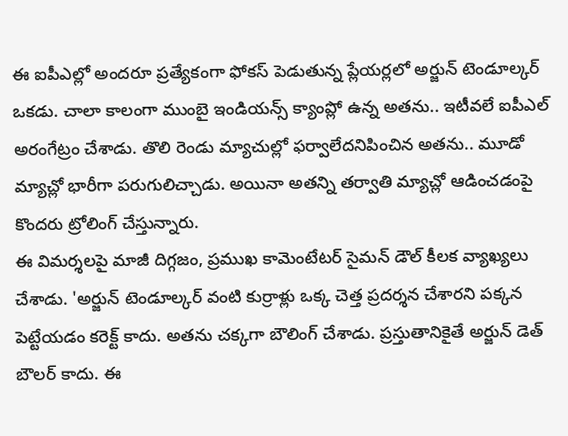ఈ ఐపీఎల్లో అందరూ ప్రత్యేకంగా ఫోకస్ పెడుతున్న ప్లేయర్లలో అర్జున్ టెండూల్కర్ ఒకడు. చాలా కాలంగా ముంబై ఇండియన్స్ క్యాంప్లో ఉన్న అతను.. ఇటీవలే ఐపీఎల్ అరంగేట్రం చేశాడు. తొలి రెండు మ్యాచుల్లో ఫర్వాలేదనిపించిన అతను.. మూడో మ్యాచ్లో భారీగా పరుగులిచ్చాడు. అయినా అతన్ని తర్వాతి మ్యాచ్లో ఆడించడంపై కొందరు ట్రోలింగ్ చేస్తున్నారు.
ఈ విమర్శలపై మాజీ దిగ్గజం, ప్రముఖ కామెంటేటర్ సైమన్ డౌల్ కీలక వ్యాఖ్యలు చేశాడు. 'అర్జున్ టెండూల్కర్ వంటి కుర్రాళ్లు ఒక్క చెత్త ప్రదర్శన చేశారని పక్కన పెట్టేయడం కరెక్ట్ కాదు. అతను చక్కగా బౌలింగ్ చేశాడు. ప్రస్తుతానికైతే అర్జున్ డెత్ బౌలర్ కాదు. ఈ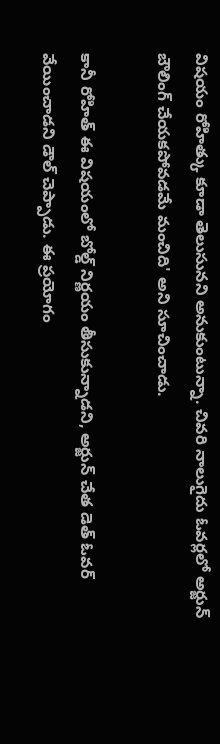విషయం రోహిత్కు కూడా తెలుసునని అనుకుంటున్నా. చివరి నాలుగైదు ఓవర్లలో అర్జున్ బౌలింగ్ చేయకపోవడమే మంచిది' అని సూచించాడు.

కానీ రోహిత్ ఈ విషయంలో బోల్డ్ నిర్ణయం తీసుకున్నాడని, అర్జున్ చేత డెత్ ఓవర్ వేయించాడని డౌల్ చెప్పాడు. ఈ ప్రయోగం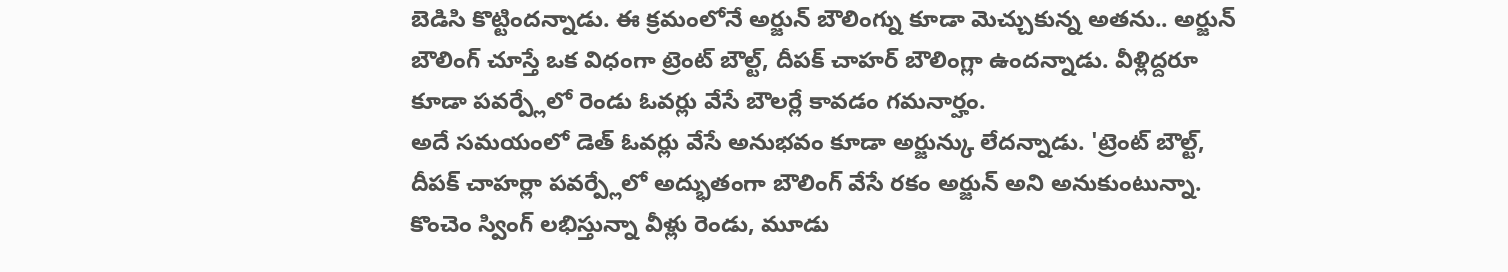బెడిసి కొట్టిందన్నాడు. ఈ క్రమంలోనే అర్జున్ బౌలింగ్ను కూడా మెచ్చుకున్న అతను.. అర్జున్ బౌలింగ్ చూస్తే ఒక విధంగా ట్రెంట్ బౌల్ట్, దీపక్ చాహర్ బౌలింగ్లా ఉందన్నాడు. వీళ్లిద్దరూ కూడా పవర్ప్లేలో రెండు ఓవర్లు వేసే బౌలర్లే కావడం గమనార్హం.
అదే సమయంలో డెత్ ఓవర్లు వేసే అనుభవం కూడా అర్జున్కు లేదన్నాడు. 'ట్రెంట్ బౌల్ట్, దీపక్ చాహర్లా పవర్ప్లేలో అద్భుతంగా బౌలింగ్ వేసే రకం అర్జున్ అని అనుకుంటున్నా. కొంచెం స్వింగ్ లభిస్తున్నా వీళ్లు రెండు, మూడు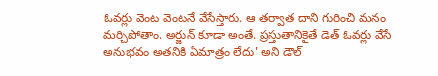ఓవర్లు వెంట వెంటనే వేసేస్తారు. ఆ తర్వాత దాని గురించి మనం మర్చిపోతాం. అర్జున్ కూడా అంతే. ప్రస్తుతానికైతే డెత్ ఓవర్లు వేసే అనుభవం అతనికి ఏమాత్రం లేదు' అని డౌల్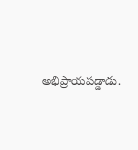అభిప్రాయపడ్డాడు.